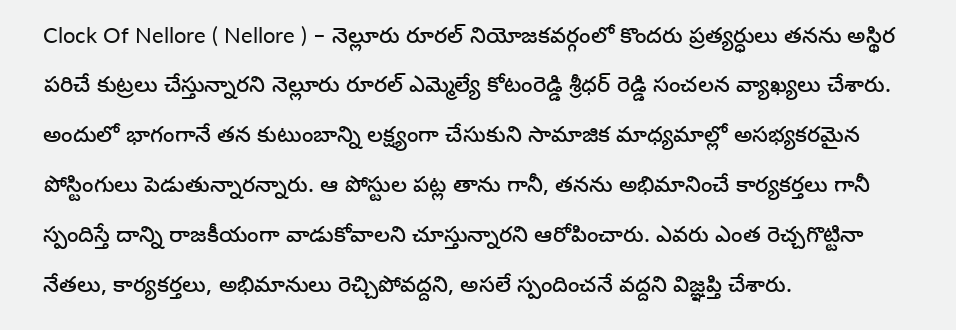Clock Of Nellore ( Nellore ) – నెల్లూరు రూరల్ నియోజకవర్గంలో కొందరు ప్రత్యర్ధులు తనను అస్థిర పరిచే కుట్రలు చేస్తున్నారని నెల్లూరు రూరల్ ఎమ్మెల్యే కోటంరెడ్డి శ్రీధర్ రెడ్డి సంచలన వ్యాఖ్యలు చేశారు. అందులో భాగంగానే తన కుటుంబాన్ని లక్ష్యంగా చేసుకుని సామాజిక మాధ్యమాల్లో అసభ్యకరమైన పోస్టింగులు పెడుతున్నారన్నారు. ఆ పోస్టుల పట్ల తాను గానీ, తనను అభిమానించే కార్యకర్తలు గానీ స్పందిస్తే దాన్ని రాజకీయంగా వాడుకోవాలని చూస్తున్నారని ఆరోపించారు. ఎవరు ఎంత రెచ్చగొట్టినా నేతలు, కార్యకర్తలు, అభిమానులు రెచ్చిపోవద్దని, అసలే స్పందించనే వద్దని విజ్ఞప్తి చేశారు.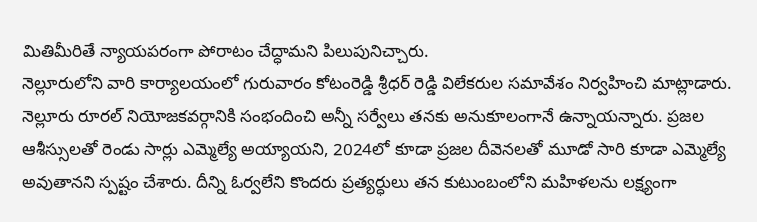మితిమీరితే న్యాయపరంగా పోరాటం చేద్ధామని పిలుపునిచ్చారు.
నెల్లూరులోని వారి కార్యాలయంలో గురువారం కోటంరెడ్డి శ్రీధర్ రెడ్డి విలేకరుల సమావేశం నిర్వహించి మాట్లాడారు. నెల్లూరు రూరల్ నియోజకవర్గానికి సంభందించి అన్నీ సర్వేలు తనకు అనుకూలంగానే ఉన్నాయన్నారు. ప్రజల ఆశీస్సులతో రెండు సార్లు ఎమ్మెల్యే అయ్యాయని, 2024లో కూడా ప్రజల దీవెనలతో మూడో సారి కూడా ఎమ్మెల్యే అవుతానని స్పష్టం చేశారు. దీన్ని ఓర్వలేని కొందరు ప్రత్యర్ధులు తన కుటుంబంలోని మహిళలను లక్ష్యంగా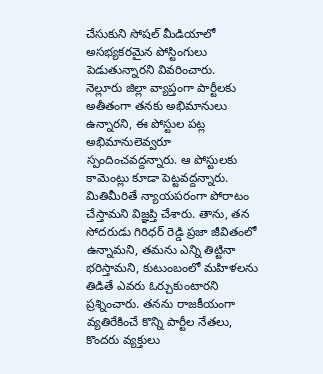చేసుకుని సోషల్ మీడియాలో అసభ్యకరమైన పోస్టింగులు పెడుతున్నారని వివరించారు.
నెల్లూరు జిల్లా వ్యాప్తంగా పార్టీలకు అతీతంగా తనకు అభిమానులు ఉన్నారని, ఈ పోస్టుల పట్ల అభిమానులెవ్వరూ స్పందించవద్దన్నారు. ఆ పోస్టులకు కామెంట్లు కూడా పెట్టవద్దన్నారు. మితిమీరితే న్యాయపరంగా పోరాటం చేస్తామని విజ్ఞప్తి చేశారు. తాను, తన సోదరుడు గిరిధర్ రెడ్డి ప్రజా జీవితంలో ఉన్నామని, తమను ఎన్ని తిట్టినా భరిస్తామని, కుటుంబంలో మహిళలను తిడితే ఎవరు ఓర్చుకుంటారని ప్రశ్నించారు. తనను రాజకీయంగా వ్యతిరేకించే కొన్ని పార్టీల నేతలు, కొందరు వ్యక్తులు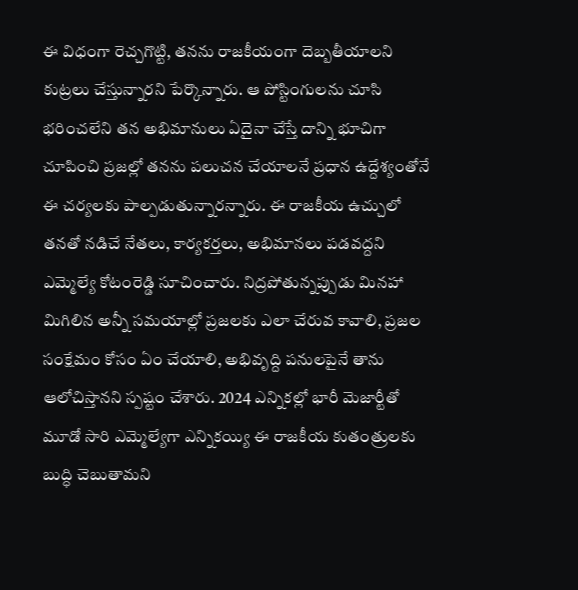ఈ విధంగా రెచ్చగొట్టి, తనను రాజకీయంగా దెబ్బతీయాలని కుట్రలు చేస్తున్నారని పేర్కొన్నారు. ఆ పోస్టింగులను చూసి భరించలేని తన అభిమానులు ఏదైనా చేస్తే దాన్ని భూచిగా చూపించి ప్రజల్లో తనను పలుచన చేయాలనే ప్రధాన ఉద్దేశ్యంతోనే ఈ చర్యలకు పాల్పడుతున్నారన్నారు. ఈ రాజకీయ ఉచ్చులో తనతో నడిచే నేతలు, కార్యకర్తలు, అభిమానలు పడవద్దని ఎమ్మెల్యే కోటంరెడ్డి సూచించారు. నిద్రపోతున్నప్పుడు మినహా మిగిలిన అన్నీ సమయాల్లో ప్రజలకు ఎలా చేరువ కావాలి, ప్రజల సంక్షేమం కోసం ఏం చేయాలి, అభివృద్ది పనులపైనే తాను ఆలోచిస్తానని స్పష్టం చేశారు. 2024 ఎన్నికల్లో భారీ మెజార్టీతో మూడో సారి ఎమ్మెల్యేగా ఎన్నికయ్యి ఈ రాజకీయ కుతంత్రులకు బుద్ధి చెబుతామని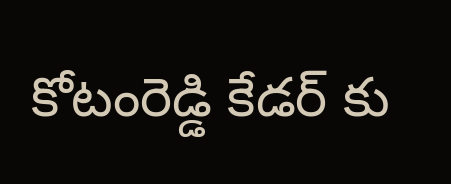కోటంరెడ్డి కేడర్ కు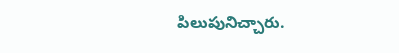పిలుపునిచ్చారు.